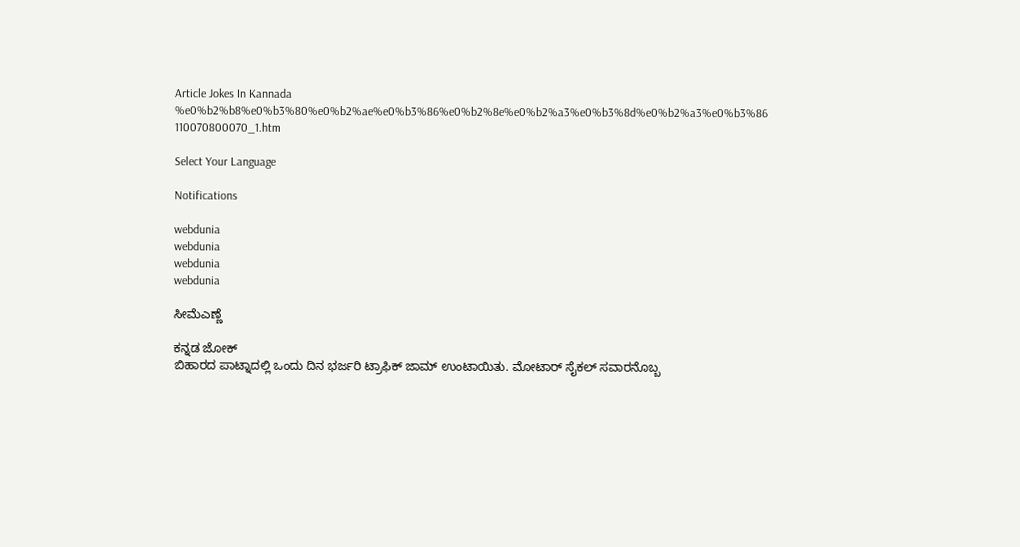Article Jokes In Kannada %e0%b2%b8%e0%b3%80%e0%b2%ae%e0%b3%86%e0%b2%8e%e0%b2%a3%e0%b3%8d%e0%b2%a3%e0%b3%86 110070800070_1.htm

Select Your Language

Notifications

webdunia
webdunia
webdunia
webdunia

ಸೀಮೆಎಣ್ಣೆ

ಕನ್ನಡ ಜೋಕ್
ಬಿಹಾರದ ಪಾಟ್ನಾದಲ್ಲಿ ಒಂದು ದಿನ ಭರ್ಜರಿ ಟ್ರಾಫಿಕ್ ಜಾಮ್ ಉಂಟಾಯಿತು. ಮೋಟಾರ್ ಸೈಕಲ್ ಸವಾರನೊಬ್ಬ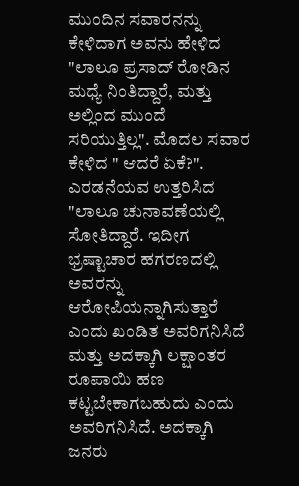ಮುಂದಿನ ಸವಾರನನ್ನು ಕೇಳಿದಾಗ ಅವನು ಹೇಳಿದ "ಲಾಲೂ ಪ್ರಸಾದ್ ರೋಡಿನ ಮಧ್ಯೆ ನಿಂತಿದ್ದಾರೆ, ಮತ್ತು ಅಲ್ಲಿಂದ ಮುಂದೆ ಸರಿಯುತ್ತಿಲ್ಲ". ಮೊದಲ ಸವಾರ ಕೇಳಿದ " ಆದರೆ ಏಕೆ?". ಎರಡನೆಯವ ಉತ್ತರಿಸಿದ "ಲಾಲೂ ಚುನಾವಣೆಯಲ್ಲಿ ಸೋತಿದ್ದಾರೆ. ಇದೀಗ ಭ್ರಷ್ಟಾಚಾರ ಹಗರಣದಲ್ಲಿ ಅವರನ್ನು ಆರೋಪಿಯನ್ನಾಗಿಸುತ್ತಾರೆ ಎಂದು ಖಂಡಿತ ಅವರಿಗನಿಸಿದೆ ಮತ್ತು ಅದಕ್ಕಾಗಿ ಲಕ್ಷಾಂತರ ರೂಪಾಯಿ ಹಣ ಕಟ್ಟಬೇಕಾಗಬಹುದು ಎಂದು ಅವರಿಗನಿಸಿದೆ. ಅದಕ್ಕಾಗಿ ಜನರು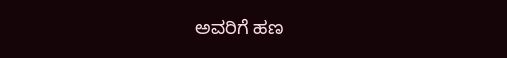ಅವರಿಗೆ ಹಣ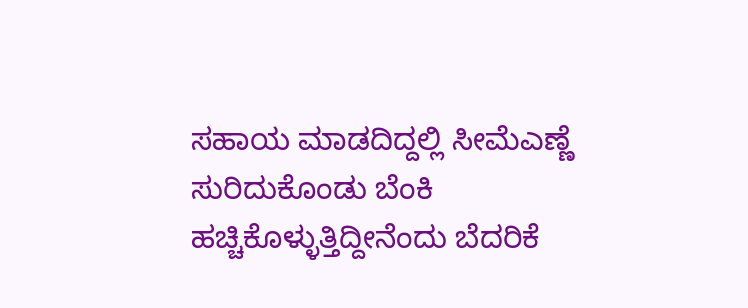ಸಹಾಯ ಮಾಡದಿದ್ದಲ್ಲಿ ಸೀಮೆಎಣ್ಣೆ ಸುರಿದುಕೊಂಡು ಬೆಂಕಿ ಹಚ್ಚಿಕೊಳ್ಳುತ್ತಿದ್ದೀನೆಂದು ಬೆದರಿಕೆ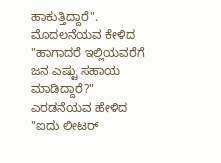ಹಾಕುತ್ತಿದ್ದಾರೆ". ಮೊದಲನೆಯವ ಕೇಳಿದ "ಹಾಗಾದರೆ ಇಲ್ಲಿಯವರೆಗೆ ಜನ ಎಷ್ಟು ಸಹಾಯ ಮಾಡಿದ್ದಾರೆ?" ಎರಡನೆಯವ ಹೇಳಿದ "ಐದು ಲೀಟರ್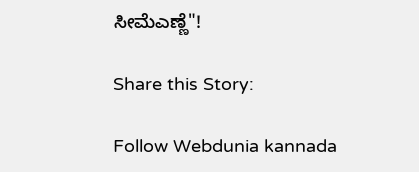ಸೀಮೆಎಣ್ಣೆ"!

Share this Story:

Follow Webdunia kannada